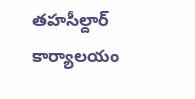తహసీల్దార్ కార్యాలయం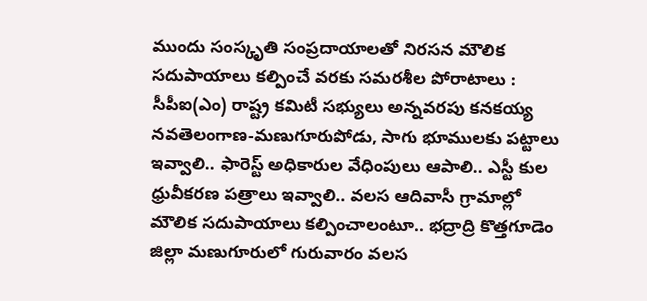ముందు సంస్కృతి సంప్రదాయాలతో నిరసన మౌలిక సదుపాయాలు కల్పించే వరకు సమరశీల పోరాటాలు : సీపీఐ(ఎం) రాష్ట్ర కమిటీ సభ్యులు అన్నవరపు కనకయ్య నవతెలంగాణ-మణుగూరుపోడు, సాగు భూములకు పట్టాలు ఇవ్వాలి.. ఫారెస్ట్ అధికారుల వేధింపులు ఆపాలి.. ఎస్టీ కుల ధ్రువీకరణ పత్రాలు ఇవ్వాలి.. వలస ఆదివాసీ గ్రామాల్లో మౌలిక సదుపాయాలు కల్పించాలంటూ.. భద్రాద్రి కొత్తగూడెం జిల్లా మణుగూరులో గురువారం వలస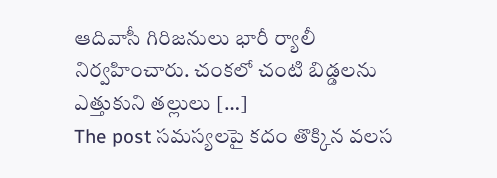ఆదివాసీ గిరిజనులు భారీ ర్యాలీ నిర్వహించారు. చంకలో చంటి బిడ్డలను ఎత్తుకుని తల్లులు […]
The post సమస్యలపై కదం తొక్కిన వలస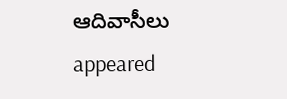ఆదివాసీలు appeared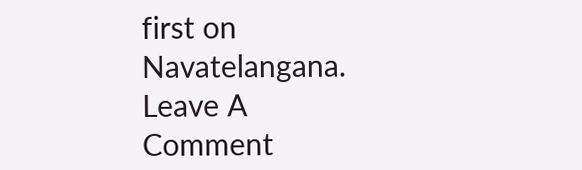first on Navatelangana.
Leave A Comment